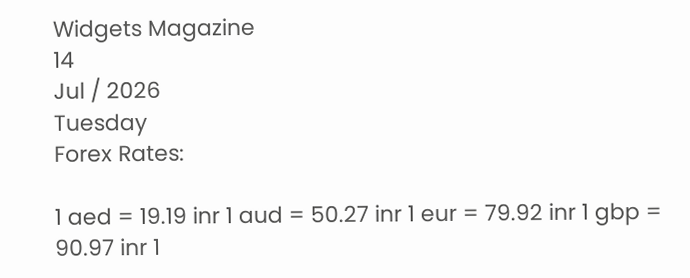Widgets Magazine
14
Jul / 2026
Tuesday
Forex Rates:

1 aed = 19.19 inr 1 aud = 50.27 inr 1 eur = 79.92 inr 1 gbp = 90.97 inr 1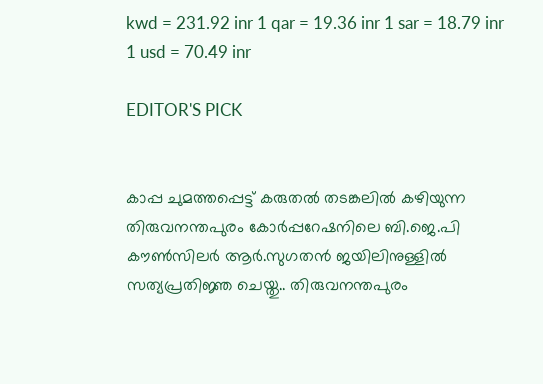kwd = 231.92 inr 1 qar = 19.36 inr 1 sar = 18.79 inr 1 usd = 70.49 inr

EDITOR'S PICK


കാപ്പ ചുമത്തപ്പെട്ട് കരുതൽ തടങ്കലിൽ കഴിയുന്ന തിരുവനന്തപുരം കോർപ്പറേഷനിലെ ബി.ജെ.പി കൗൺസിലർ ആർ.സുഗതൻ ജയിലിനുള്ളിൽ സത്യപ്രതിജ്ഞ ചെയ്തു.. തിരുവനന്തപുരം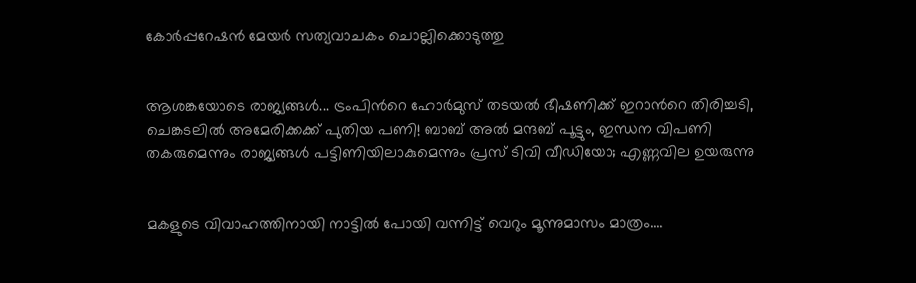കോർപ്പറേഷൻ മേയർ സത്യവാചകം ചൊല്ലിക്കൊടുത്തു


ആശങ്കയോടെ രാജ്യങ്ങൾ... ട്രംപിൻറെ ഹോർമുസ് തടയൽ ഭീഷണിക്ക് ഇറാൻറെ തിരിച്ചടി, ചെങ്കടലിൽ അമേരിക്കക്ക് പുതിയ പണി! ബാബ് അൽ മന്ദബ് പൂട്ടും, ഇന്ധന വിപണി തകരുമെന്നും രാജ്യങ്ങൾ പട്ടിണിയിലാകുമെന്നും പ്രസ് ടിവി വീഡിയോ; എണ്ണവില ഉയരുന്നു


മകളുടെ വിവാഹത്തിനായി നാട്ടിൽ പോയി വന്നിട്ട് വെറും മൂന്നുമാസം മാത്രം....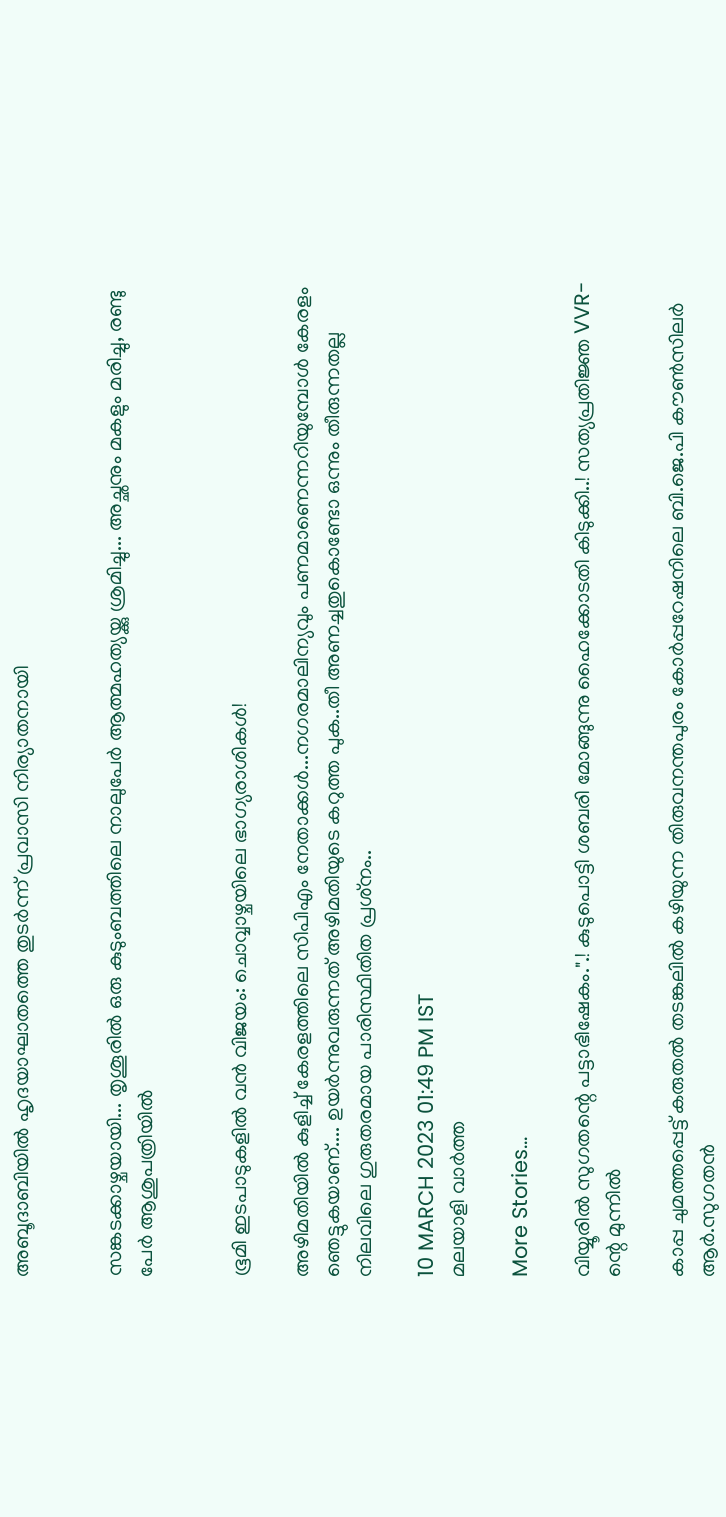അബൂദാബിയിൽ ഹൃദയാഘാതത്തെ തുടർന്ന് പ്രവാസി നിര്യാതനായി


സങ്കടക്കാഴ്ചയായി... തൃശൂരിൽ ഒരു കുടുംബത്തിലെ നാലുപേർ ആത്മഹത്യയ്ക്കു ശ്രമിച്ചു... അച്ഛനും മകളും മരിച്ചു, രണ്ടു പേർ ആശുപത്രിയിൽ


ഭൂമി ഇടപാടുകളിൽ വൻ വിജയം: ചൊവ്വാഴ്ചയിലെ ഭാഗ്യരാശികൾ!

അഴിമതിയില്‍ കുളിച്ച് കേരളത്തിലെ സിപിഎം നേതാക്കള്‍...നഗരമാലിന്യവും പണമാണെന്നറിയുമ്പോള്‍ കേരളം ഞെട്ടുകയാണ്.... ഉയര്‍ന്നുവരുന്നത് അഴിമതിയുടെ കറുത്ത പുക..തീ അണച്ചതുകൊണ്ടോ ഒന്നും തീരുന്നതല്ല നിലവിലെ ഗുരുതരമായ പാരിസ്ഥിതിത പ്രശ്‌നം..

10 MARCH 2023 01:49 PM IST
മലയാളി വാര്‍ത്ത

More Stories...

വിയ്യൂരിൽ സുഗതന്റെ പട്ടാഭിഷേകം.".! കുടുപൊട്ടി ശബരി മോങ്ങുന്നു ഹൈക്കോടതി കിടുക്കി..! സത്യപ്രതിജ്ഞ VVR-ന്റെ മുന്നിൽ

കാപ്പ ചുമത്തപ്പെട്ട് കരുതൽ തടങ്കലിൽ കഴിയുന്ന തിരുവനന്തപുരം കോർപ്പറേഷനിലെ ബി.ജെ.പി കൗൺസിലർ ആർ.സുഗതൻ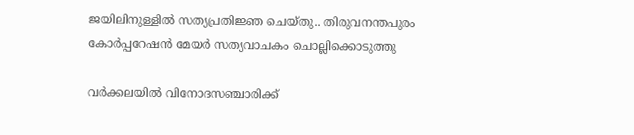ജയിലിനുള്ളിൽ സത്യപ്രതിജ്ഞ ചെയ്തു.. തിരുവനന്തപുരം കോർപ്പറേഷൻ മേയർ സത്യവാചകം ചൊല്ലിക്കൊടുത്തു

വർക്കലയിൽ വിനോദസഞ്ചാരിക്ക്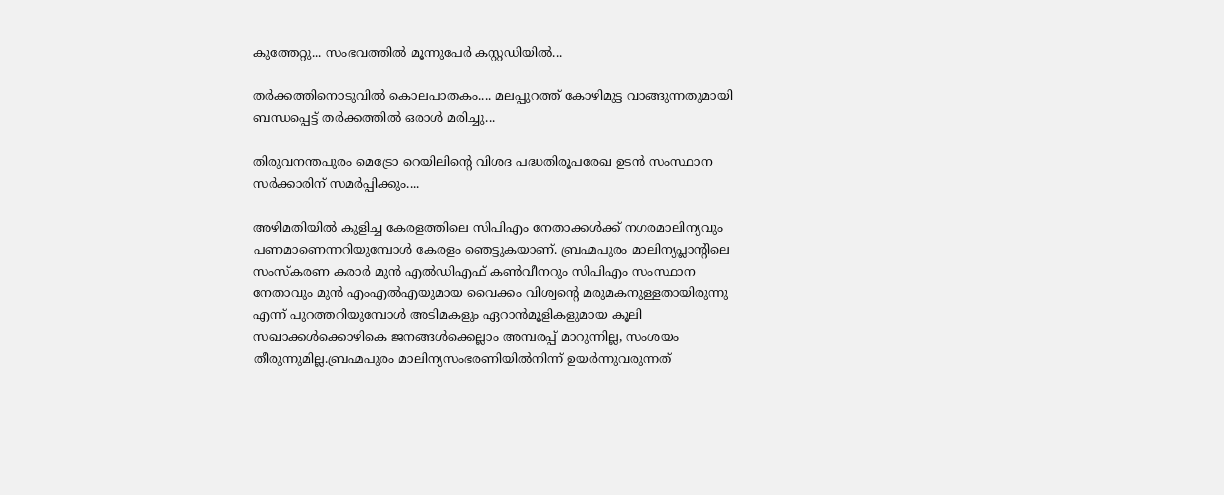കുത്തേറ്റു... സംഭവത്തിൽ മൂന്നുപേർ കസ്റ്റഡിയിൽ...

തർക്കത്തിനൊടുവിൽ കൊലപാതകം.... മലപ്പുറത്ത് കോഴിമുട്ട വാങ്ങുന്നതുമായി ബന്ധപ്പെട്ട് തർക്കത്തിൽ ഒരാൾ മരിച്ചു...

തിരുവനന്തപുരം മെട്രോ റെയിലിന്റെ വിശദ പദ്ധതിരൂപരേഖ ഉടൻ സംസ്ഥാന സർക്കാരിന് സമർപ്പിക്കും....

അഴിമതിയില്‍ കുളിച്ച കേരളത്തിലെ സിപിഎം നേതാക്കള്‍ക്ക് നഗരമാലിന്യവും പണമാണെന്നറിയുമ്പോള്‍ കേരളം ഞെട്ടുകയാണ്. ബ്രഹ്മപുരം മാലിന്യപ്ലാന്റിലെ സംസ്‌കരണ കരാര്‍ മുന്‍ എല്‍ഡിഎഫ് കണ്‍വീനറും സിപിഎം സംസ്ഥാന നേതാവും മുന്‍ എംഎല്‍എയുമായ വൈക്കം വിശ്വന്റെ മരുമകനുള്ളതായിരുന്നു എന്ന് പുറത്തറിയുമ്പോള്‍ അടിമകളും ഏറാന്‍മൂളികളുമായ കൂലി സഖാക്കള്‍ക്കൊഴികെ ജനങ്ങള്‍ക്കെല്ലാം അമ്പരപ്പ് മാറുന്നില്ല, സംശയം തീരുന്നുമില്ല.ബ്രഹ്മപുരം മാലിന്യസംഭരണിയില്‍നിന്ന് ഉയര്‍ന്നുവരുന്നത്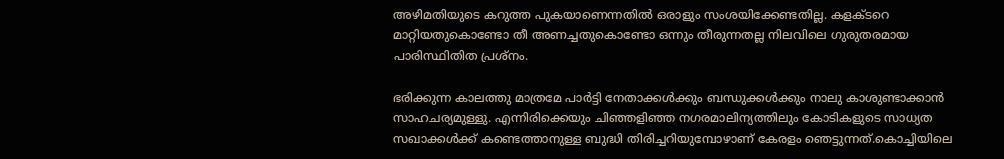അഴിമതിയുടെ കറുത്ത പുകയാണെന്നതില്‍ ഒരാളും സംശയിക്കേണ്ടതില്ല. കളക്ടറെ മാറ്റിയതുകൊണ്ടോ തീ അണച്ചതുകൊണ്ടോ ഒന്നും തീരുന്നതല്ല നിലവിലെ ഗുരുതരമായ പാരിസ്ഥിതിത പ്രശ്‌നം.

ഭരിക്കുന്ന കാലത്തു മാത്രമേ പാര്‍ട്ടി നേതാക്കള്‍ക്കും ബന്ധുക്കള്‍ക്കും നാലു കാശുണ്ടാക്കാന്‍ സാഹചര്യമുള്ളു. എന്നിരിക്കെയും ചിഞ്ഞളിഞ്ഞ നഗരമാലിന്യത്തിലും കോടികളുടെ സാധ്യത സഖാക്കള്‍ക്ക് കണ്ടെത്താനുള്ള ബുദ്ധി തിരിച്ചറിയുമ്പോഴാണ് കേരളം ഞെട്ടുന്നത്.കൊച്ചിയിലെ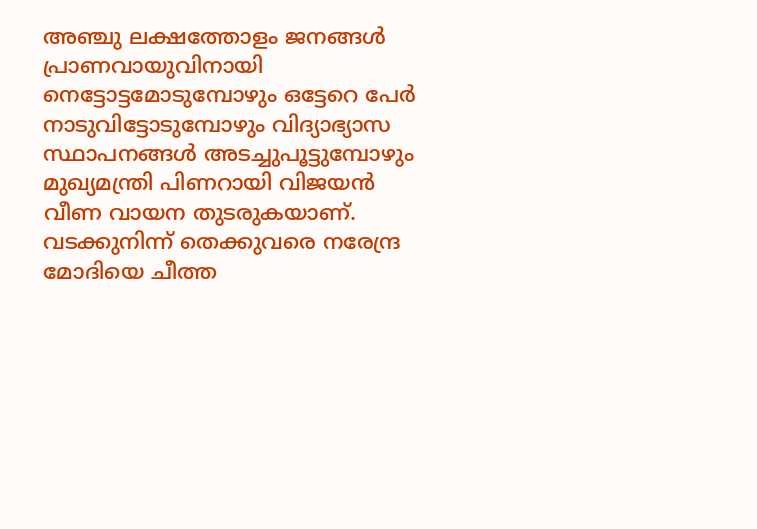അഞ്ചു ലക്ഷത്തോളം ജനങ്ങള്‍ പ്രാണവായുവിനായി നെട്ടോട്ടമോടുമ്പോഴും ഒട്ടേറെ പേര്‍ നാടുവിട്ടോടുമ്പോഴും വിദ്യാഭ്യാസ സ്ഥാപനങ്ങള്‍ അടച്ചുപൂട്ടുമ്പോഴും മുഖ്യമന്ത്രി പിണറായി വിജയന്‍ വീണ വായന തുടരുകയാണ്. വടക്കുനിന്ന് തെക്കുവരെ നരേന്ദ്ര മോദിയെ ചീത്ത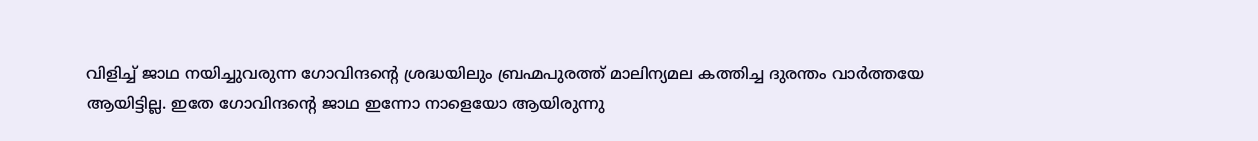വിളിച്ച് ജാഥ നയിച്ചുവരുന്ന ഗോവിന്ദന്റെ ശ്രദ്ധയിലും ബ്രഹ്മപുരത്ത് മാലിന്യമല കത്തിച്ച ദുരന്തം വാര്‍ത്തയേ ആയിട്ടില്ല. ഇതേ ഗോവിന്ദന്റെ ജാഥ ഇന്നോ നാളെയോ ആയിരുന്നു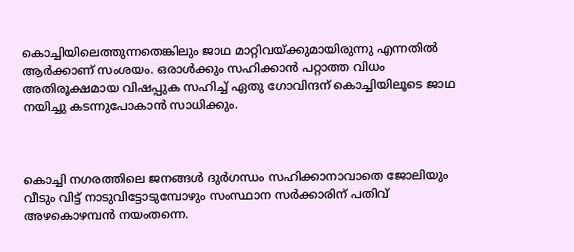കൊച്ചിയിലെത്തുന്നതെങ്കിലും ജാഥ മാറ്റിവയ്ക്കുമായിരുന്നു എന്നതില്‍ ആര്‍ക്കാണ് സംശയം. ഒരാള്‍ക്കും സഹിക്കാന്‍ പറ്റാത്ത വിധം അതിരൂക്ഷമായ വിഷപ്പുക സഹിച്ച് ഏതു ഗോവിന്ദന് കൊച്ചിയിലൂടെ ജാഥ നയിച്ചു കടന്നുപോകാന്‍ സാധിക്കും.



കൊച്ചി നഗരത്തിലെ ജനങ്ങള്‍ ദുര്‍ഗന്ധം സഹിക്കാനാവാതെ ജോലിയും വീടും വിട്ട് നാടുവിട്ടോടുമ്പോഴും സംസ്ഥാന സര്‍ക്കാരിന് പതിവ് അഴകൊഴമ്പന്‍ നയംതന്നെ.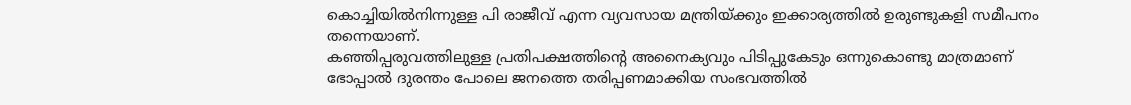കൊച്ചിയില്‍നിന്നുള്ള പി രാജീവ് എന്ന വ്യവസായ മന്ത്രിയ്ക്കും ഇക്കാര്യത്തില്‍ ഉരുണ്ടുകളി സമീപനം തന്നെയാണ്.
കഞ്ഞിപ്പരുവത്തിലുള്ള പ്രതിപക്ഷത്തിന്റെ അനൈക്യവും പിടിപ്പുകേടും ഒന്നുകൊണ്ടു മാത്രമാണ് ഭോപ്പാല്‍ ദുരന്തം പോലെ ജനത്തെ തരിപ്പണമാക്കിയ സംഭവത്തില്‍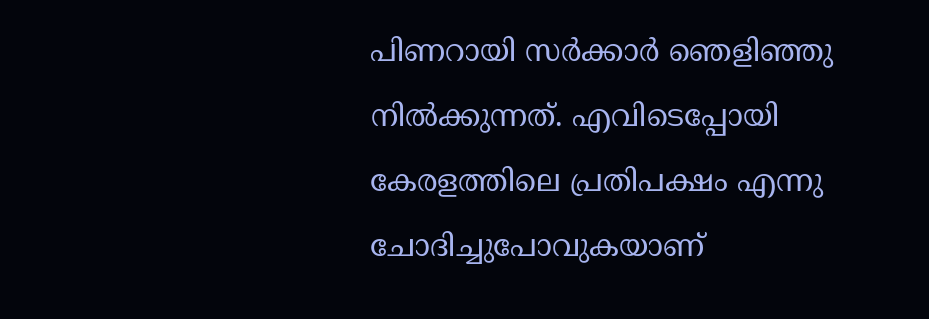പിണറായി സര്‍ക്കാര്‍ ഞെളിഞ്ഞു നില്‍ക്കുന്നത്. എവിടെപ്പോയി കേരളത്തിലെ പ്രതിപക്ഷം എന്നു ചോദിച്ചുപോവുകയാണ്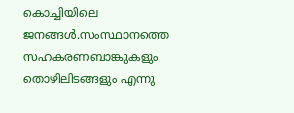കൊച്ചിയിലെ ജനങ്ങള്‍.സംസ്ഥാനത്തെ സഹകരണബാങ്കുകളും തൊഴിലിടങ്ങളും എന്നു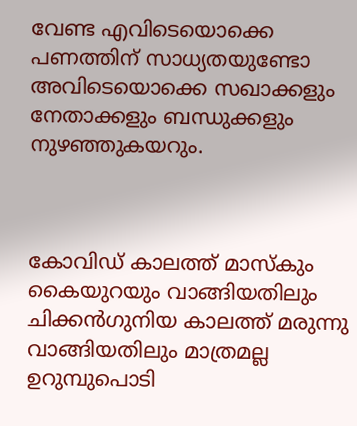വേണ്ട എവിടെയൊക്കെ പണത്തിന് സാധ്യതയുണ്ടോ അവിടെയൊക്കെ സഖാക്കളും നേതാക്കളും ബന്ധുക്കളും നുഴഞ്ഞുകയറും.



കോവിഡ് കാലത്ത് മാസ്‌കും കൈയുറയും വാങ്ങിയതിലും ചിക്കന്‍ഗുനിയ കാലത്ത് മരുന്നു വാങ്ങിയതിലും മാത്രമല്ല ഉറുമ്പുപൊടി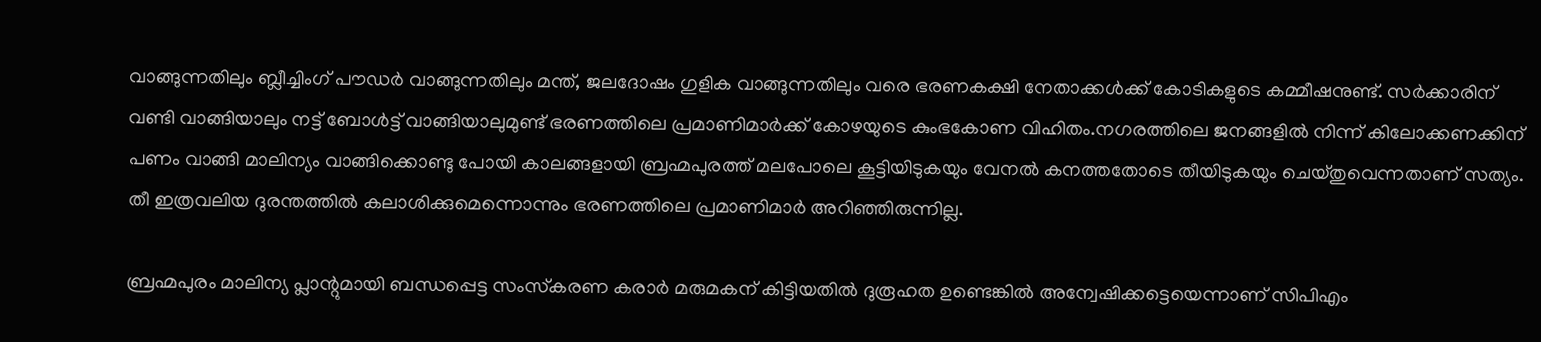വാങ്ങുന്നതിലും ബ്ലീച്ചിംഗ് പൗഡര്‍ വാങ്ങുന്നതിലും മന്ത്, ജലദോഷം ഗുളിക വാങ്ങുന്നതിലും വരെ ഭരണകക്ഷി നേതാക്കള്‍ക്ക് കോടികളുടെ കമ്മീഷനുണ്ട്. സര്‍ക്കാരിന് വണ്ടി വാങ്ങിയാലും നട്ട് ബോള്‍ട്ട് വാങ്ങിയാലുമുണ്ട് ഭരണത്തിലെ പ്രമാണിമാര്‍ക്ക് കോഴയുടെ കുംഭകോണ വിഹിതം.നഗരത്തിലെ ജനങ്ങളില്‍ നിന്ന് കിലോക്കണക്കിന് പണം വാങ്ങി മാലിന്യം വാങ്ങിക്കൊണ്ടു പോയി കാലങ്ങളായി ബ്രഹ്മപുരത്ത് മലപോലെ കൂട്ടിയിടുകയും വേനല്‍ കനത്തതോടെ തീയിടുകയും ചെയ്തുവെന്നതാണ് സത്യം. തീ ഇത്രവലിയ ദുരന്തത്തില്‍ കലാശിക്കുമെന്നൊന്നും ഭരണത്തിലെ പ്രമാണിമാര്‍ അറിഞ്ഞിരുന്നില്ല.

ബ്രഹ്മപുരം മാലിന്യ പ്ലാന്റുമായി ബന്ധപ്പെട്ട സംസ്‌കരണ കരാര്‍ മരുമകന് കിട്ടിയതില്‍ ദുരൂഹത ഉണ്ടെങ്കില്‍ അന്വേഷിക്കട്ടെയെന്നാണ് സിപിഎം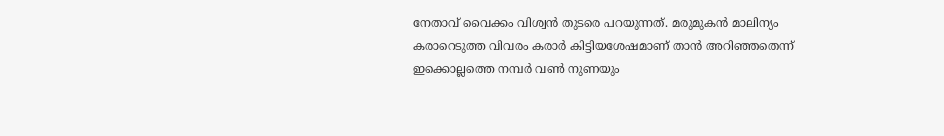നേതാവ് വൈക്കം വിശ്വന്‍ തുടരെ പറയുന്നത്. മരുമുകന്‍ മാലിന്യം കരാറെടുത്ത വിവരം കരാര്‍ കിട്ടിയശേഷമാണ് താന്‍ അറിഞ്ഞതെന്ന് ഇക്കൊല്ലത്തെ നമ്പര്‍ വണ്‍ നുണയും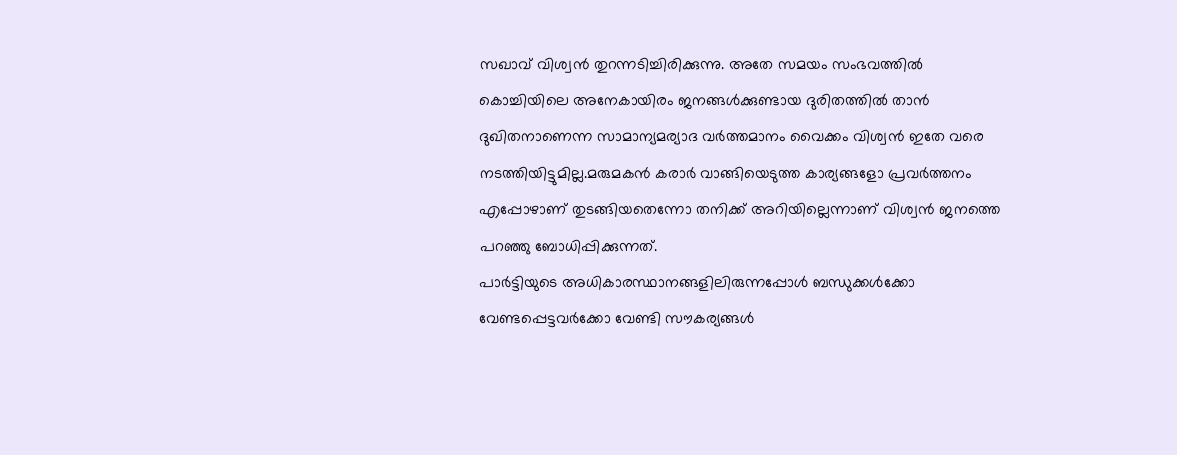സഖാവ് വിശ്വന്‍ തുറന്നടിച്ചിരിക്കുന്നു. അതേ സമയം സംഭവത്തില്‍ കൊച്ചിയിലെ അനേകായിരം ജനങ്ങള്‍ക്കുണ്ടായ ദുരിതത്തില്‍ താന്‍ ദുഖിതനാണെന്ന സാമാന്യമര്യാദ വര്‍ത്തമാനം വൈക്കം വിശ്വന്‍ ഇതേ വരെ നടത്തിയിട്ടുമില്ല.മരുമകന്‍ കരാര്‍ വാങ്ങിയെടുത്ത കാര്യങ്ങളോ പ്രവര്‍ത്തനം എപ്പോഴാണ് തുടങ്ങിയതെന്നോ തനിക്ക് അറിയില്ലെന്നാണ് വിശ്വന്‍ ജനത്തെ പറഞ്ഞു ബോധിപ്പിക്കുന്നത്.
പാര്‍ട്ടിയുടെ അധികാരസ്ഥാനങ്ങളിലിരുന്നപ്പോള്‍ ബന്ധുക്കള്‍ക്കോ വേണ്ടപ്പെട്ടവര്‍ക്കോ വേണ്ടി സൗകര്യങ്ങള്‍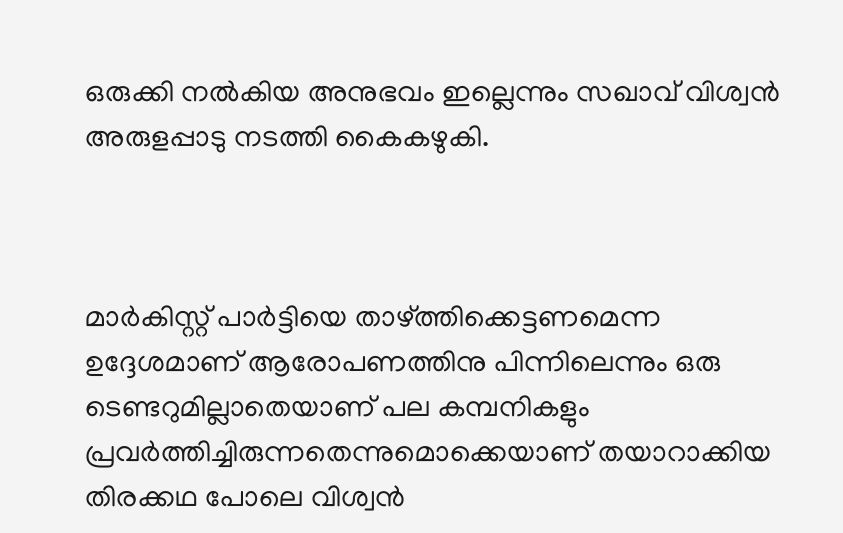ഒരുക്കി നല്‍കിയ അനുഭവം ഇല്ലെന്നും സഖാവ് വിശ്വന്‍ അരുളപ്പാടു നടത്തി കൈകഴുകി.



മാര്‍കിസ്റ്റ് പാര്‍ട്ടിയെ താഴ്ത്തിക്കെട്ടണമെന്ന ഉദ്ദേശമാണ് ആരോപണത്തിനു പിന്നിലെന്നും ഒരു ടെണ്ടറുമില്ലാതെയാണ് പല കമ്പനികളും പ്രവര്‍ത്തിച്ചിരുന്നതെന്നുമൊക്കെയാണ് തയാറാക്കിയ തിരക്കഥ പോലെ വിശ്വന്‍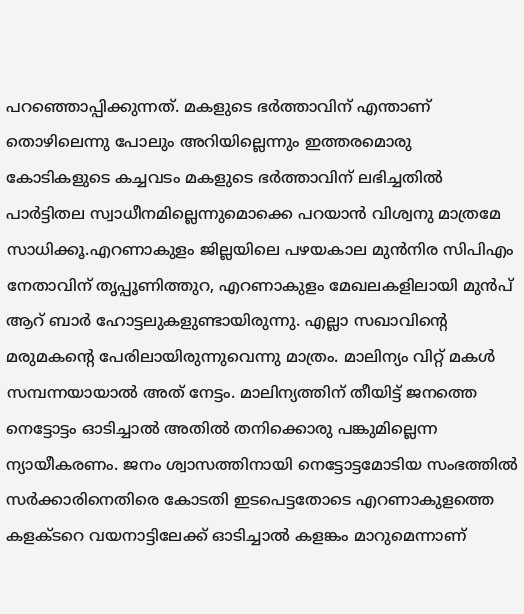പറഞ്ഞൊപ്പിക്കുന്നത്. മകളുടെ ഭര്‍ത്താവിന് എന്താണ് തൊഴിലെന്നു പോലും അറിയില്ലെന്നും ഇത്തരമൊരു കോടികളുടെ കച്ചവടം മകളുടെ ഭര്‍ത്താവിന് ലഭിച്ചതില്‍ പാര്‍ട്ടിതല സ്വാധീനമില്ലെന്നുമൊക്കെ പറയാന്‍ വിശ്വനു മാത്രമേ സാധിക്കൂ.എറണാകുളം ജില്ലയിലെ പഴയകാല മുന്‍നിര സിപിഎം നേതാവിന് തൃപ്പൂണിത്തുറ, എറണാകുളം മേഖലകളിലായി മുന്‍പ് ആറ് ബാര്‍ ഹോട്ടലുകളുണ്ടായിരുന്നു. എല്ലാ സഖാവിന്റെ മരുമകന്റെ പേരിലായിരുന്നുവെന്നു മാത്രം. മാലിന്യം വിറ്റ് മകള്‍ സമ്പന്നയായാല്‍ അത് നേട്ടം. മാലിന്യത്തിന് തീയിട്ട് ജനത്തെ നെട്ടോട്ടം ഓടിച്ചാല്‍ അതില്‍ തനിക്കൊരു പങ്കുമില്ലെന്ന ന്യായീകരണം. ജനം ശ്വാസത്തിനായി നെട്ടോട്ടമോടിയ സംഭത്തില്‍ സര്‍ക്കാരിനെതിരെ കോടതി ഇടപെട്ടതോടെ എറണാകുളത്തെ കളക്ടറെ വയനാട്ടിലേക്ക് ഓടിച്ചാല്‍ കളങ്കം മാറുമെന്നാണ്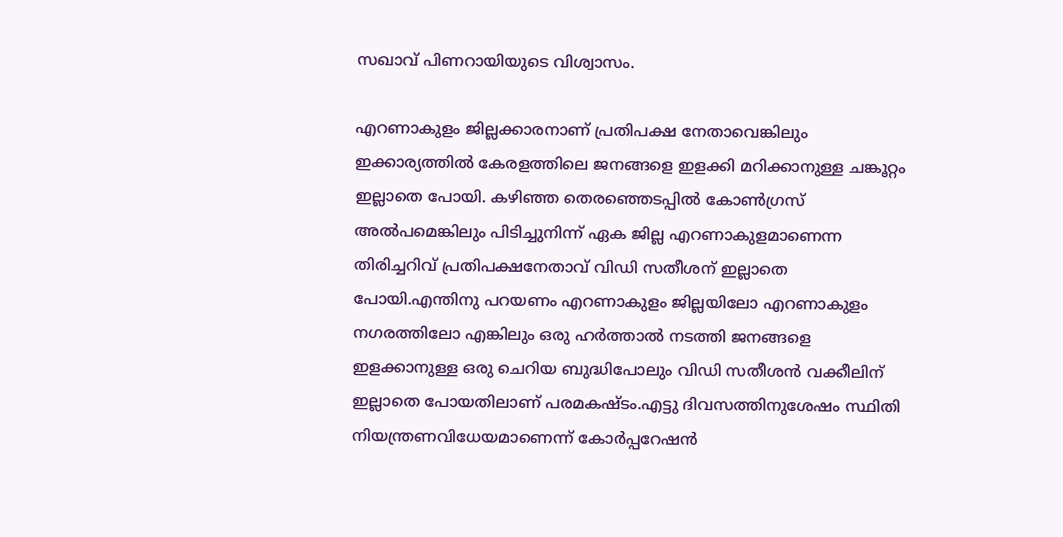സഖാവ് പിണറായിയുടെ വിശ്വാസം.

എറണാകുളം ജില്ലക്കാരനാണ് പ്രതിപക്ഷ നേതാവെങ്കിലും ഇക്കാര്യത്തില്‍ കേരളത്തിലെ ജനങ്ങളെ ഇളക്കി മറിക്കാനുള്ള ചങ്കൂറ്റം ഇല്ലാതെ പോയി. കഴിഞ്ഞ തെരഞ്ഞെടപ്പില്‍ കോണ്‍ഗ്രസ് അല്‍പമെങ്കിലും പിടിച്ചുനിന്ന് ഏക ജില്ല എറണാകുളമാണെന്ന തിരിച്ചറിവ് പ്രതിപക്ഷനേതാവ് വിഡി സതീശന് ഇല്ലാതെ പോയി.എന്തിനു പറയണം എറണാകുളം ജില്ലയിലോ എറണാകുളം നഗരത്തിലോ എങ്കിലും ഒരു ഹര്‍ത്താല്‍ നടത്തി ജനങ്ങളെ ഇളക്കാനുള്ള ഒരു ചെറിയ ബുദ്ധിപോലും വിഡി സതീശന്‍ വക്കീലിന് ഇല്ലാതെ പോയതിലാണ് പരമകഷ്ടം.എട്ടു ദിവസത്തിനുശേഷം സ്ഥിതി നിയന്ത്രണവിധേയമാണെന്ന് കോര്‍പ്പറേഷന്‍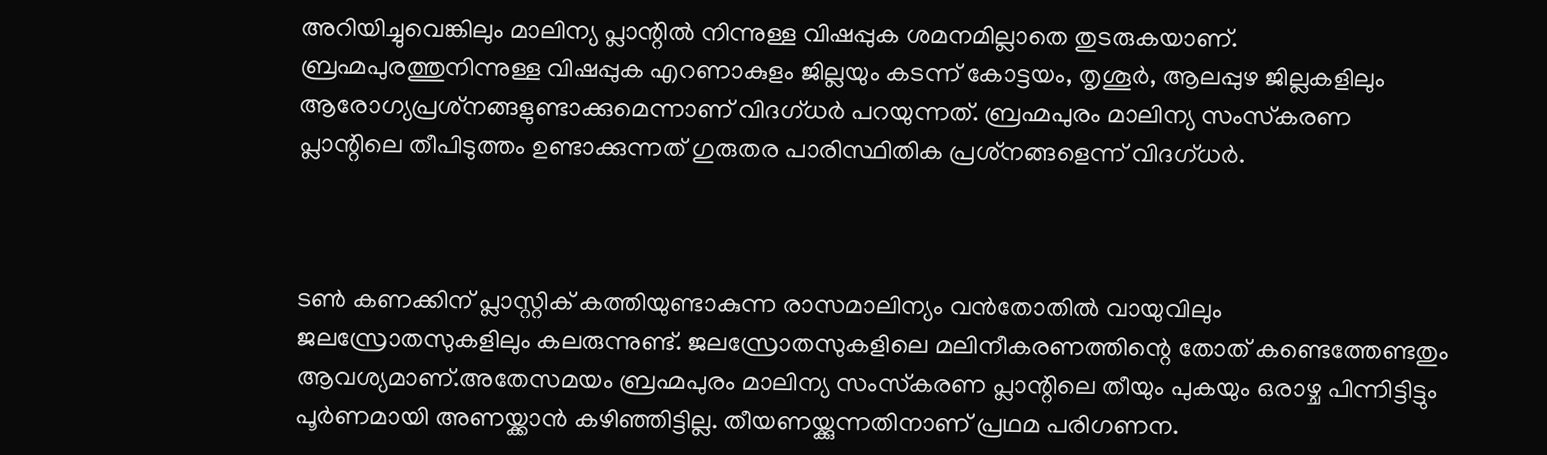അറിയിച്ചുവെങ്കിലും മാലിന്യ പ്ലാന്റില്‍ നിന്നുള്ള വിഷപ്പുക ശമനമില്ലാതെ തുടരുകയാണ്. ബ്രഹ്മപുരത്തുനിന്നുള്ള വിഷപ്പുക എറണാകുളം ജില്ലയും കടന്ന് കോട്ടയം, തൃശൂര്‍, ആലപ്പുഴ ജില്ലകളിലും ആരോഗ്യപ്രശ്‌നങ്ങളുണ്ടാക്കുമെന്നാണ് വിദഗ്ധര്‍ പറയുന്നത്. ബ്രഹ്മപുരം മാലിന്യ സംസ്‌കരണ പ്ലാന്റിലെ തീപിടുത്തം ഉണ്ടാക്കുന്നത് ഗുരുതര പാരിസ്ഥിതിക പ്രശ്‌നങ്ങളെന്ന് വിദഗ്ധര്‍.



ടണ്‍ കണക്കിന് പ്ലാസ്റ്റിക് കത്തിയുണ്ടാകുന്ന രാസമാലിന്യം വന്‍തോതില്‍ വായുവിലും ജലസ്രോതസുകളിലും കലരുന്നുണ്ട്. ജലസ്രോതസുകളിലെ മലിനീകരണത്തിന്റെ തോത് കണ്ടെത്തേണ്ടതും ആവശ്യമാണ്.അതേസമയം ബ്രഹ്മപുരം മാലിന്യ സംസ്‌കരണ പ്ലാന്റിലെ തീയും പുകയും ഒരാഴ്ച പിന്നിട്ടിട്ടും പൂര്‍ണമായി അണയ്ക്കാന്‍ കഴിഞ്ഞിട്ടില്ല. തീയണയ്ക്കുന്നതിനാണ് പ്രഥമ പരിഗണന.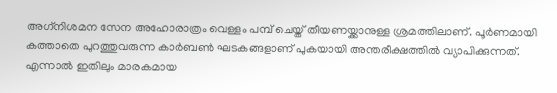അഗ്‌നിശമന സേന അഹോരാത്രം വെള്ളം പമ്പ് ചെയ്ത് തീയണയ്ക്കാനുള്ള ശ്രമത്തിലാണ്. പൂര്‍ണമായി കത്താതെ പുറത്തുവരുന്ന കാര്‍ബണ്‍ ഘടകങ്ങളാണ് പുകയായി അന്തരീക്ഷത്തില്‍ വ്യാപിക്കുന്നത്. എന്നാല്‍ ഇതിലും മാരകമായ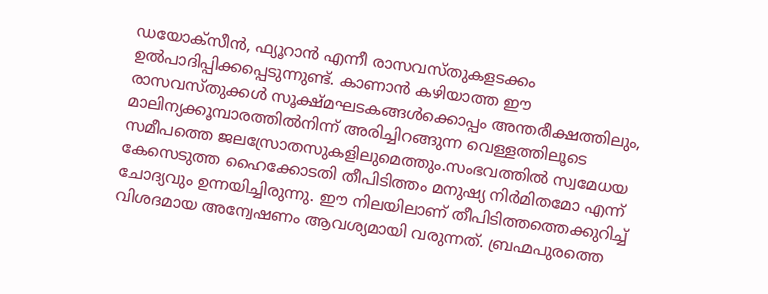ഡയോക്‌സീന്‍, ഫ്യൂറാന്‍ എന്നീ രാസവസ്തുകളടക്കം ഉല്‍പാദിപ്പിക്കപ്പെടുന്നുണ്ട്. കാണാന്‍ കഴിയാത്ത ഈ രാസവസ്തുക്കള്‍ സൂക്ഷ്മഘടകങ്ങള്‍ക്കൊപ്പം അന്തരീക്ഷത്തിലും, മാലിന്യക്കൂമ്പാരത്തില്‍നിന്ന് അരിച്ചിറങ്ങുന്ന വെള്ളത്തിലൂടെ സമീപത്തെ ജലസ്രോതസുകളിലുമെത്തും.സംഭവത്തില്‍ സ്വമേധയ കേസെടുത്ത ഹൈക്കോടതി തീപിടിത്തം മനുഷ്യ നിര്‍മിതമോ എന്ന് ചോദ്യവും ഉന്നയിച്ചിരുന്നു. ഈ നിലയിലാണ് തീപിടിത്തത്തെക്കുറിച്ച് വിശദമായ അന്വേഷണം ആവശ്യമായി വരുന്നത്. ബ്രഹ്മപുരത്തെ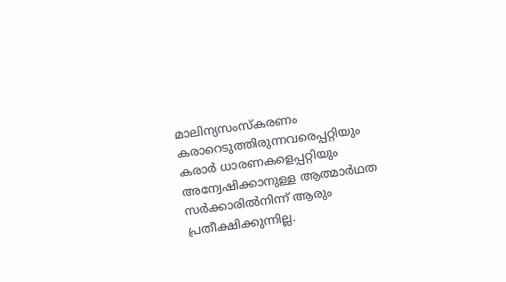മാലിന്യസംസ്‌കരണം കരാറെടുത്തിരുന്നവരെപ്പറ്റിയും കരാര്‍ ധാരണകളെപ്പറ്റിയും അന്വേഷിക്കാനുള്ള ആത്മാര്‍ഥത സര്‍ക്കാരില്‍നിന്ന് ആരും പ്രതീക്ഷിക്കുന്നില്ല.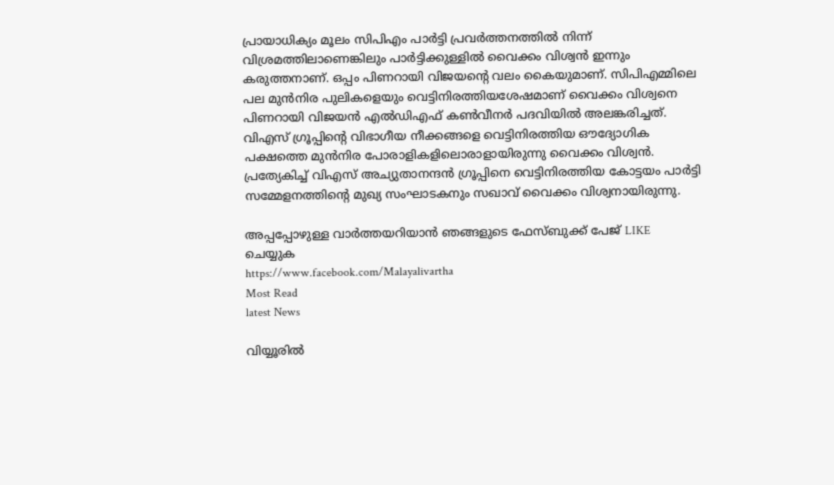പ്രായാധിക്യം മൂലം സിപിഎം പാര്‍ട്ടി പ്രവര്‍ത്തനത്തില്‍ നിന്ന് വിശ്രമത്തിലാണെങ്കിലും പാര്‍ട്ടിക്കുള്ളില്‍ വൈക്കം വിശ്വന്‍ ഇന്നും കരുത്തനാണ്. ഒപ്പം പിണറായി വിജയന്റെ വലം കൈയുമാണ്. സിപിഎമ്മിലെ പല മുന്‍നിര പുലികളെയും വെട്ടിനിരത്തിയശേഷമാണ് വൈക്കം വിശ്വനെ പിണറായി വിജയന്‍ എല്‍ഡിഎഫ് കണ്‍വീനര്‍ പദവിയില്‍ അലങ്കരിച്ചത്. വിഎസ് ഗ്രൂപ്പിന്റെ വിഭാഗീയ നീക്കങ്ങളെ വെട്ടിനിരത്തിയ ഔദ്യോഗിക പക്ഷത്തെ മുന്‍നിര പോരാളികളിലൊരാളായിരുന്നു വൈക്കം വിശ്വന്‍. പ്രത്യേകിച്ച് വിഎസ് അച്യുതാനന്ദന്‍ ഗ്രൂപ്പിനെ വെട്ടിനിരത്തിയ കോട്ടയം പാര്‍ട്ടി സമ്മേളനത്തിന്റെ മുഖ്യ സംഘാടകനും സഖാവ് വൈക്കം വിശ്വനായിരുന്നു.

അപ്പപ്പോഴുള്ള വാര്‍ത്തയറിയാന്‍ ഞങ്ങളുടെ ഫേസ്‌ബുക്ക്‌ പേജ് LIKE ചെയ്യുക
https://www.facebook.com/Malayalivartha
Most Read
latest News

വിയ്യൂരിൽ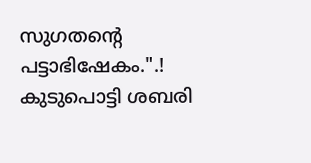സുഗതന്റെ പട്ടാഭിഷേകം.".! കുടുപൊട്ടി ശബരി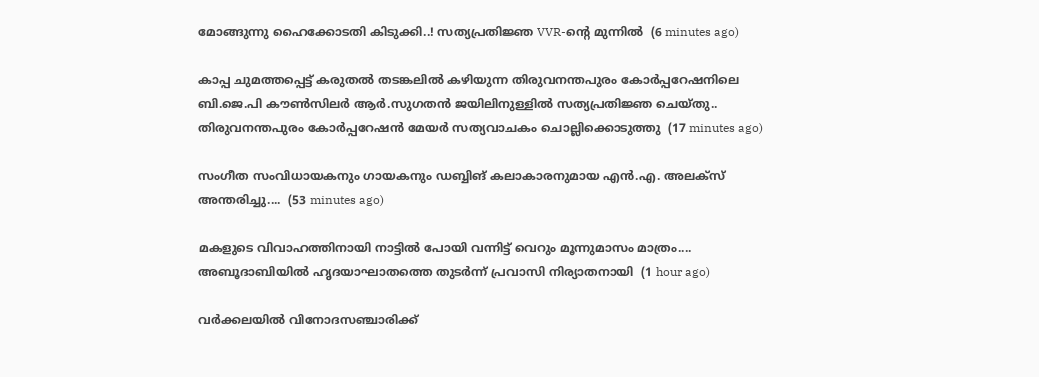മോങ്ങുന്നു ഹൈക്കോടതി കിടുക്കി..! സത്യപ്രതിജ്ഞ VVR-ന്റെ മുന്നിൽ  (6 minutes ago)

കാപ്പ ചുമത്തപ്പെട്ട് കരുതൽ തടങ്കലിൽ കഴിയുന്ന തിരുവനന്തപുരം കോർപ്പറേഷനിലെ ബി.ജെ.പി കൗൺസിലർ ആർ.സുഗതൻ ജയിലിനുള്ളിൽ സത്യപ്രതിജ്ഞ ചെയ്തു.. തിരുവനന്തപുരം കോർപ്പറേഷൻ മേയർ സത്യവാചകം ചൊല്ലിക്കൊടുത്തു  (17 minutes ago)

സംഗീത സംവിധായകനും ഗായകനും ഡബ്ബിങ് കലാകാരനുമായ എൻ.എ. അലക്‌സ് അന്തരിച്ചു....  (53 minutes ago)

മകളുടെ വിവാഹത്തിനായി നാട്ടിൽ പോയി വന്നിട്ട് വെറും മൂന്നുമാസം മാത്രം.... അബൂദാബിയിൽ ഹൃദയാഘാതത്തെ തുടർന്ന് പ്രവാസി നിര്യാതനായി  (1 hour ago)

വർക്കലയിൽ വിനോദസഞ്ചാരിക്ക്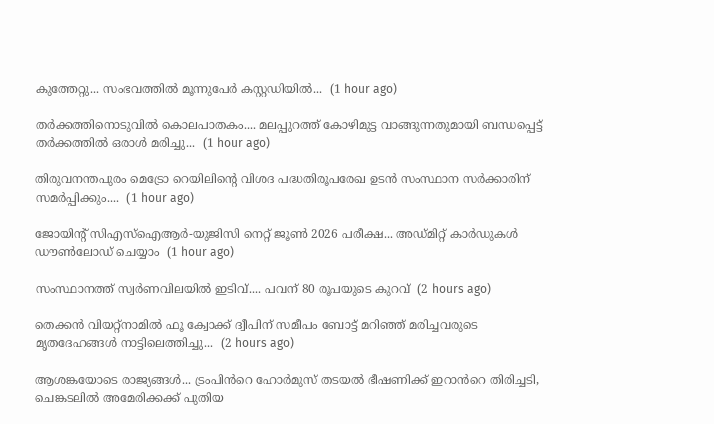കുത്തേറ്റു... സംഭവത്തിൽ മൂന്നുപേർ കസ്റ്റഡിയിൽ...  (1 hour ago)

തർക്കത്തിനൊടുവിൽ കൊലപാതകം.... മലപ്പുറത്ത് കോഴിമുട്ട വാങ്ങുന്നതുമായി ബന്ധപ്പെട്ട് തർക്കത്തിൽ ഒരാൾ മരിച്ചു...  (1 hour ago)

തിരുവനന്തപുരം മെട്രോ റെയിലിന്റെ വിശദ പദ്ധതിരൂപരേഖ ഉടൻ സംസ്ഥാന സർക്കാരിന് സമർപ്പിക്കും....  (1 hour ago)

ജോയിന്റ് സിഎസ്ഐആർ-യുജിസി നെറ്റ് ജൂൺ 2026 പരീക്ഷ... അഡ്മിറ്റ് കാർഡുകൾ ഡൗൺലോഡ് ചെയ്യാം  (1 hour ago)

സംസ്ഥാനത്ത് സ്വർണവിലയിൽ ഇടിവ്.... പവന് 80 രൂപയുടെ കുറവ്  (2 hours ago)

തെക്കൻ വിയറ്റ്നാമിൽ ഫൂ ക്വോക്ക് ദ്വീപിന് സമീപം ബോട്ട് മറിഞ്ഞ് മരിച്ചവരുടെ മൃതദേഹങ്ങൾ നാട്ടിലെത്തിച്ചു...  (2 hours ago)

ആശങ്കയോടെ രാജ്യങ്ങൾ... ട്രംപിൻറെ ഹോർമുസ് തടയൽ ഭീഷണിക്ക് ഇറാൻറെ തിരിച്ചടി, ചെങ്കടലിൽ അമേരിക്കക്ക് പുതിയ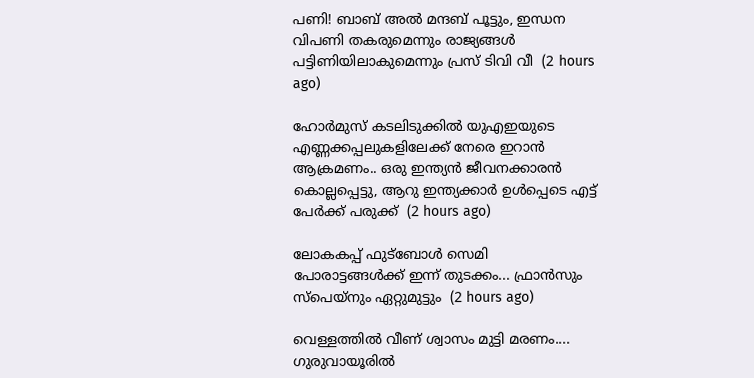പണി! ബാബ് അൽ മന്ദബ് പൂട്ടും, ഇന്ധന വിപണി തകരുമെന്നും രാജ്യങ്ങൾ പട്ടിണിയിലാകുമെന്നും പ്രസ് ടിവി വീ  (2 hours ago)

ഹോർമുസ് കടലിടുക്കിൽ യുഎഇയുടെ എണ്ണക്കപ്പലുകളിലേക്ക് നേരെ ഇറാൻ ആക്രമണം.. ഒരു ഇന്ത്യൻ ജീവനക്കാരൻ കൊല്ലപ്പെട്ടു, ആറു ഇന്ത്യക്കാർ ഉൾപ്പെടെ എട്ട് പേർക്ക് പരുക്ക്  (2 hours ago)

ലോകകപ്പ്‌ ഫുട്‌ബോൾ സെമി പോരാട്ടങ്ങൾക്ക്‌ ഇന്ന് തുടക്കം... ഫ്രാൻസും സ്‌പെയ്‌നും ഏറ്റുമുട്ടും  (2 hours ago)

വെള്ളത്തിൽ വീണ് ശ്വാസം മുട്ടി മരണം.... ഗുരുവായൂരിൽ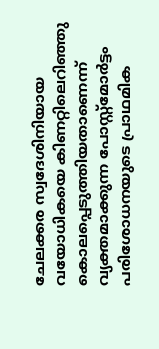ചേലക്കര സ്വദേശിനിയായ വയോധികയെ കിണറ്റിലെറിഞ്ഞു കൊലപ്പെടുത്തിയതാണെന്ന് വ്യക്തമാക്കുന്ന പോസ്റ്റ്മോർട്ടം പരിശോധനയുടെ പ്രാഥമിക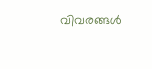വിവരങ്ങൾ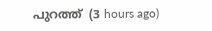പുറത്ത്  (3 hours ago)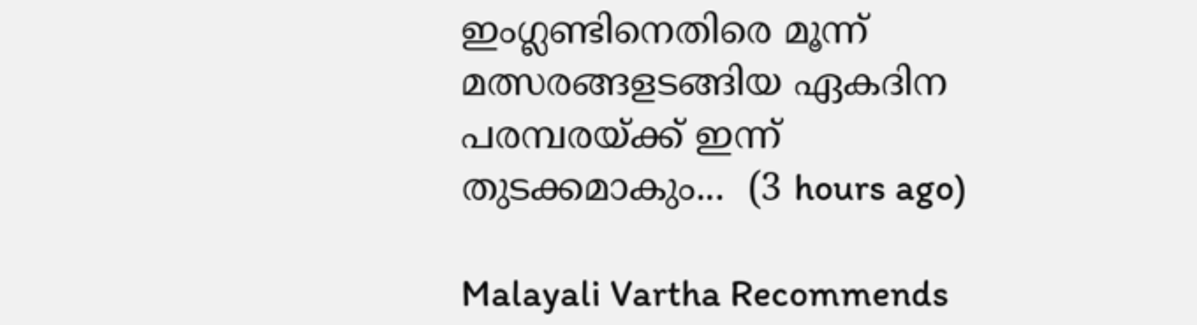ഇംഗ്ലണ്ടിനെതിരെ മൂന്ന് മത്സരങ്ങളടങ്ങിയ ഏകദിന പരമ്പരയ്ക്ക് ഇന്ന് തുടക്കമാകും...  (3 hours ago)

Malayali Vartha Recommends